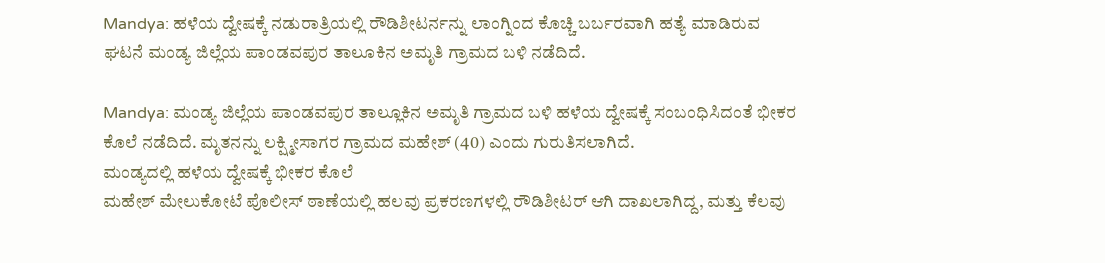Mandya: ಹಳೆಯ ದ್ವೇಷಕ್ಕೆ ನಡುರಾತ್ರಿಯಲ್ಲಿ ರೌಡಿಶೀಟರ್ನನ್ನು ಲಾಂಗ್ನಿಂದ ಕೊಚ್ಚಿ ಬರ್ಬರವಾಗಿ ಹತ್ಯೆ ಮಾಡಿರುವ ಘಟನೆ ಮಂಡ್ಯ ಜಿಲ್ಲೆಯ ಪಾಂಡವಪುರ ತಾಲೂಕಿನ ಅಮೃತಿ ಗ್ರಾಮದ ಬಳಿ ನಡೆದಿದೆ.

Mandya: ಮಂಡ್ಯ ಜಿಲ್ಲೆಯ ಪಾಂಡವಪುರ ತಾಲ್ಲೂಕಿನ ಅಮೃತಿ ಗ್ರಾಮದ ಬಳಿ ಹಳೆಯ ದ್ವೇಷಕ್ಕೆ ಸಂಬಂಧಿಸಿದಂತೆ ಭೀಕರ ಕೊಲೆ ನಡೆದಿದೆ. ಮೃತನನ್ನು ಲಕ್ಷ್ಮೀಸಾಗರ ಗ್ರಾಮದ ಮಹೇಶ್ (40) ಎಂದು ಗುರುತಿಸಲಾಗಿದೆ.
ಮಂಡ್ಯದಲ್ಲಿ ಹಳೆಯ ದ್ವೇಷಕ್ಕೆ ಭೀಕರ ಕೊಲೆ
ಮಹೇಶ್ ಮೇಲುಕೋಟೆ ಪೊಲೀಸ್ ಠಾಣೆಯಲ್ಲಿ ಹಲವು ಪ್ರಕರಣಗಳಲ್ಲಿ ರೌಡಿಶೀಟರ್ ಆಗಿ ದಾಖಲಾಗಿದ್ದ, ಮತ್ತು ಕೆಲವು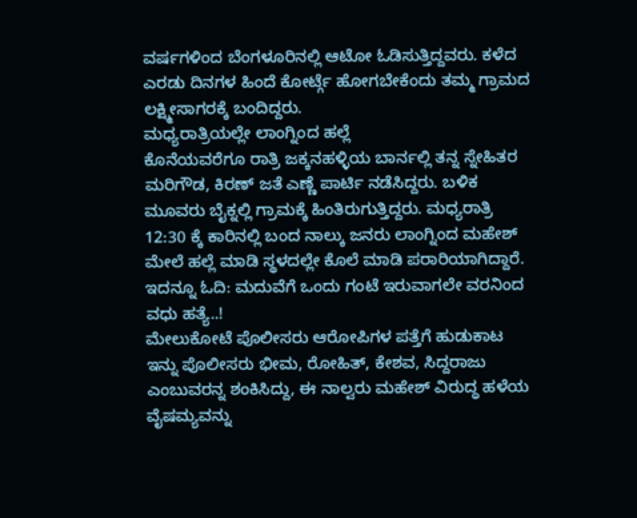ವರ್ಷಗಳಿಂದ ಬೆಂಗಳೂರಿನಲ್ಲಿ ಆಟೋ ಓಡಿಸುತ್ತಿದ್ದವರು. ಕಳೆದ ಎರಡು ದಿನಗಳ ಹಿಂದೆ ಕೋರ್ಟ್ಗೆ ಹೋಗಬೇಕೆಂದು ತಮ್ಮ ಗ್ರಾಮದ ಲಕ್ಷ್ಮೀಸಾಗರಕ್ಕೆ ಬಂದಿದ್ದರು.
ಮಧ್ಯರಾತ್ರಿಯಲ್ಲೇ ಲಾಂಗ್ನಿಂದ ಹಲ್ಲೆ
ಕೊನೆಯವರೆಗೂ ರಾತ್ರಿ ಜಕ್ಕನಹಳ್ಳಿಯ ಬಾರ್ನಲ್ಲಿ ತನ್ನ ಸ್ನೇಹಿತರ ಮರಿಗೌಡ, ಕಿರಣ್ ಜತೆ ಎಣ್ಣೆ ಪಾರ್ಟಿ ನಡೆಸಿದ್ದರು. ಬಳಿಕ ಮೂವರು ಬೈಕ್ನಲ್ಲಿ ಗ್ರಾಮಕ್ಕೆ ಹಿಂತಿರುಗುತ್ತಿದ್ದರು. ಮಧ್ಯರಾತ್ರಿ 12:30 ಕ್ಕೆ ಕಾರಿನಲ್ಲಿ ಬಂದ ನಾಲ್ಕು ಜನರು ಲಾಂಗ್ನಿಂದ ಮಹೇಶ್ ಮೇಲೆ ಹಲ್ಲೆ ಮಾಡಿ ಸ್ಥಳದಲ್ಲೇ ಕೊಲೆ ಮಾಡಿ ಪರಾರಿಯಾಗಿದ್ದಾರೆ.
ಇದನ್ನೂ ಓದಿ: ಮದುವೆಗೆ ಒಂದು ಗಂಟೆ ಇರುವಾಗಲೇ ವರನಿಂದ ವಧು ಹತ್ಯೆ..!
ಮೇಲುಕೋಟೆ ಪೊಲೀಸರು ಆರೋಪಿಗಳ ಪತ್ತೆಗೆ ಹುಡುಕಾಟ
ಇನ್ನು ಪೊಲೀಸರು ಭೀಮ, ರೋಹಿತ್, ಕೇಶವ, ಸಿದ್ದರಾಜು ಎಂಬುವರನ್ನ ಶಂಕಿಸಿದ್ದು, ಈ ನಾಲ್ವರು ಮಹೇಶ್ ವಿರುದ್ಧ ಹಳೆಯ ವೈಷಮ್ಯವನ್ನು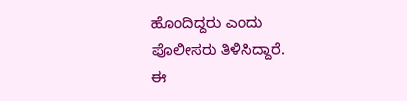ಹೊಂದಿದ್ದರು ಎಂದು ಪೊಲೀಸರು ತಿಳಿಸಿದ್ದಾರೆ.
ಈ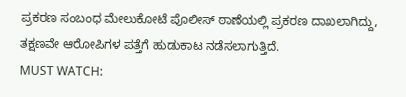ಪ್ರಕರಣ ಸಂಬಂಧ ಮೇಲುಕೋಟೆ ಪೊಲೀಸ್ ಠಾಣೆಯಲ್ಲಿ ಪ್ರಕರಣ ದಾಖಲಾಗಿದ್ದು, ತಕ್ಷಣವೇ ಆರೋಪಿಗಳ ಪತ್ತೆಗೆ ಹುಡುಕಾಟ ನಡೆಸಲಾಗುತ್ತಿದೆ.
MUST WATCH: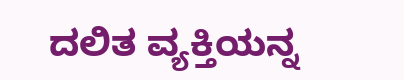ದಲಿತ ವ್ಯಕ್ತಿಯನ್ನ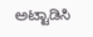ಅಟ್ಟಾಡಿಸಿ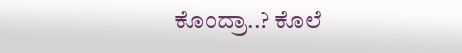ಕೊಂದ್ರಾ..? ಕೊಲೆ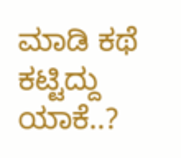ಮಾಡಿ ಕಥೆ ಕಟ್ಟಿದ್ದು ಯಾಕೆ..?